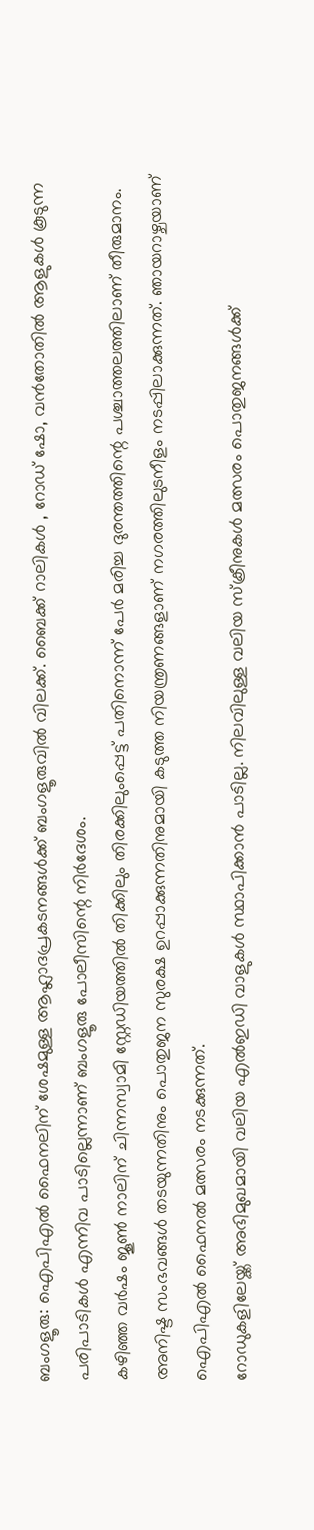ബംഗളൂരു: ഐപിഎൽ ഫൈനലിന് ശേഷമുള്ള ആഹ്ലാദപ്രകടനങ്ങൾക്ക് ബംഗളൂരുവിൽ വിലക്ക്. ബൈക്ക് റാലികൾ , റോഡ് ഷോ, വൻതോതിൽ ആളുകൾ കൂടുന്ന പരിപാടികൾ എന്നിവ പാടില്ലെന്നാണ് ബംഗളൂരു പോലീസിന്റെ നിർദേശം.
കഴിഞ്ഞ വർഷം ജൂൺ നാലിന് ചിന്നസ്വാമി സ്റ്റേഡിയത്തിൽ തിക്കിലും തിരക്കിലുംപ്പെട്ട് പതിനൊന്ന് പേർ മരിച്ച ദുരന്തത്തിന്റെ പശ്ചാത്തലത്തിലാണ് തീരുമാനം. അനിഷ്ട സംഭവങ്ങൾ തടയുന്നതിനും പൊതുജന സുരക്ഷ ഉറപ്പാക്കുന്നതിനുമായി കടുത്ത നിയന്ത്രണങ്ങളാണ് നഗരത്തിലുടനീളം നടപ്പിലാക്കുന്നത്. ഞായറാഴ്ചയാണ് ഐപിഎൽ ഫൈനൽ മത്സരം നടക്കുന്നത്.
റോഡുകളിലേയ്ക്ക് അഭിമുഖമായി വലിയ എൽഇഡി വാളുകൾ സ്ഥാപിക്കാൻ പാടില്ല. നിലവിലുള്ള വലിയ സ്ക്രീനുകൾ മത്സരം പൊതുജനങ്ങൾക്ക്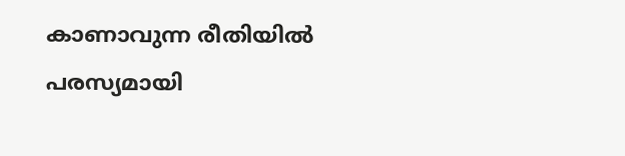കാണാവുന്ന രീതിയിൽ പരസ്യമായി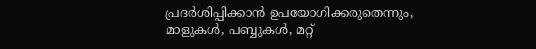പ്രദർശിപ്പിക്കാൻ ഉപയോഗിക്കരുതെന്നും, മാളുകൾ, പബ്ബുകൾ, മറ്റ്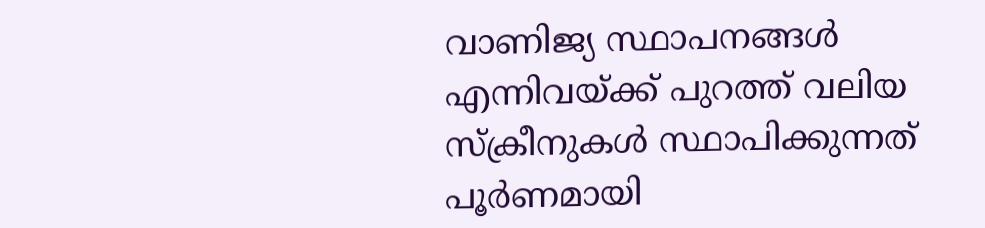വാണിജ്യ സ്ഥാപനങ്ങൾ എന്നിവയ്ക്ക് പുറത്ത് വലിയ സ്ക്രീനുകൾ സ്ഥാപിക്കുന്നത് പൂർണമായി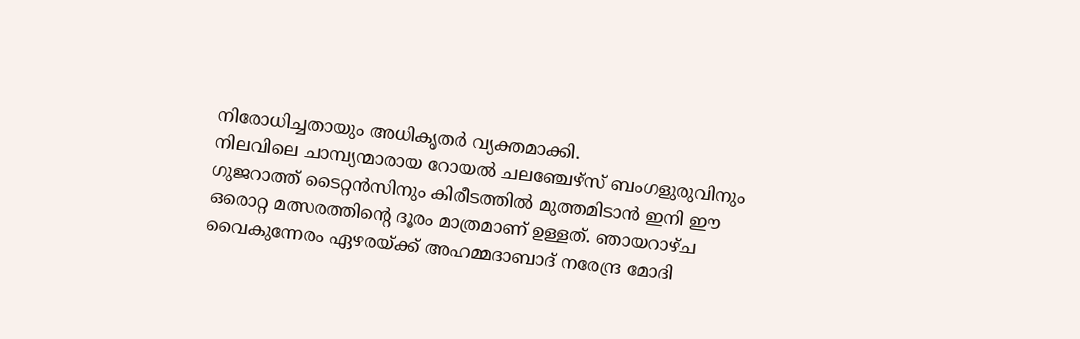നിരോധിച്ചതായും അധികൃതർ വ്യക്തമാക്കി.
നിലവിലെ ചാമ്പ്യന്മാരായ റോയൽ ചലഞ്ചേഴ്സ് ബംഗളുരുവിനും ഗുജറാത്ത് ടൈറ്റൻസിനും കിരീടത്തിൽ മുത്തമിടാൻ ഇനി ഈ ഒരൊറ്റ മത്സരത്തിന്റെ ദൂരം മാത്രമാണ് ഉള്ളത്. ഞായറാഴ്ച വൈകുന്നേരം ഏഴരയ്ക്ക് അഹമ്മദാബാദ് നരേന്ദ്ര മോദി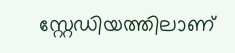സ്റ്റേഡിയത്തിലാണ്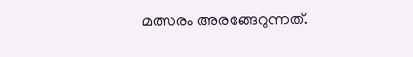മത്സരം അരങ്ങേറുന്നത്.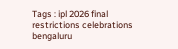Tags : ipl 2026 final restrictions celebrations bengaluru